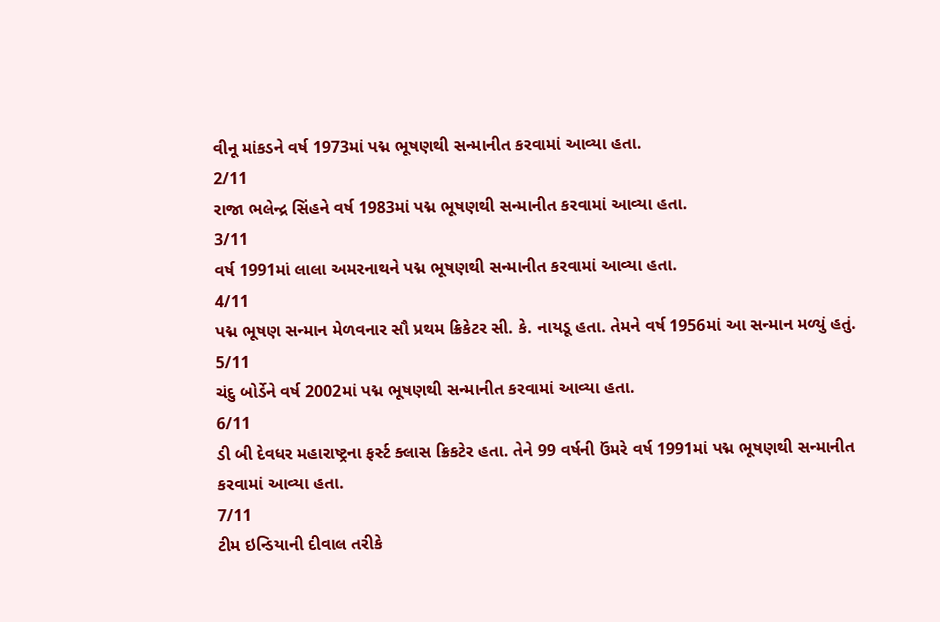વીનૂ માંકડને વર્ષ 1973માં પદ્મ ભૂષણથી સન્માનીત કરવામાં આવ્યા હતા.
2/11
રાજા ભલેન્દ્ર સિંહને વર્ષ 1983માં પદ્મ ભૂષણથી સન્માનીત કરવામાં આવ્યા હતા.
3/11
વર્ષ 1991માં લાલા અમરનાથને પદ્મ ભૂષણથી સન્માનીત કરવામાં આવ્યા હતા.
4/11
પદ્મ ભૂષણ સન્માન મેળવનાર સૌ પ્રથમ ક્રિકેટર સી. કે. નાયડૂ હતા. તેમને વર્ષ 1956માં આ સન્માન મળ્યું હતું.
5/11
ચંદુ બોર્ડેને વર્ષ 2002માં પદ્મ ભૂષણથી સન્માનીત કરવામાં આવ્યા હતા.
6/11
ડી બી દેવધર મહારાષ્ટ્રના ફર્સ્ટ ક્લાસ ક્રિકટેર હતા. તેને 99 વર્ષની ઉંમરે વર્ષ 1991માં પદ્મ ભૂષણથી સન્માનીત કરવામાં આવ્યા હતા.
7/11
ટીમ ઇન્ડિયાની દીવાલ તરીકે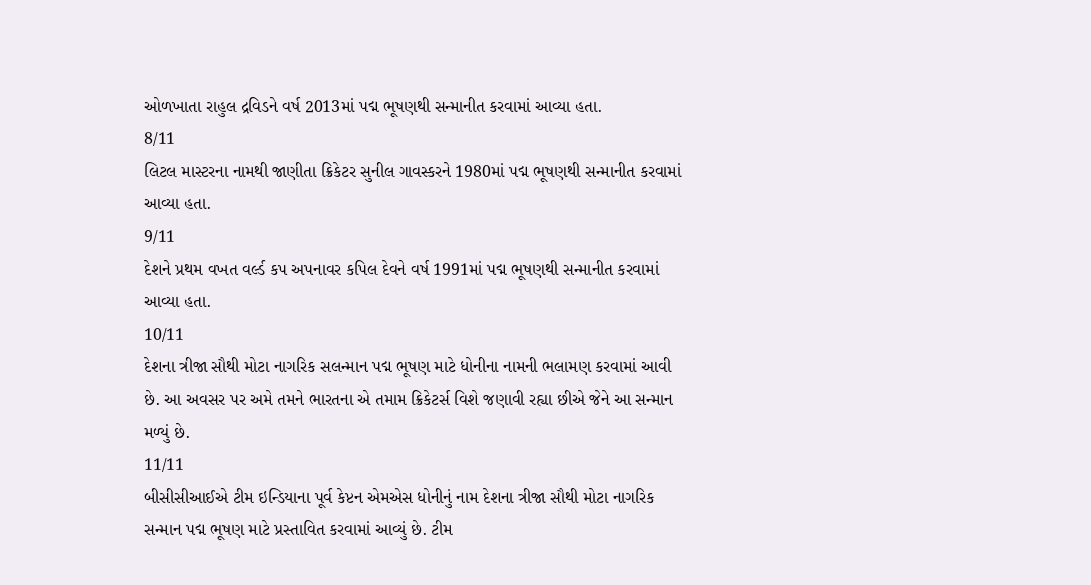ઓળખાતા રાહુલ દ્રવિડને વર્ષ 2013માં પદ્મ ભૂષણથી સન્માનીત કરવામાં આવ્યા હતા.
8/11
લિટલ માસ્ટરના નામથી જાણીતા ક્રિકેટર સુનીલ ગાવસ્કરને 1980માં પદ્મ ભૂષણથી સન્માનીત કરવામાં આવ્યા હતા.
9/11
દેશને પ્રથમ વખત વર્લ્ડ કપ અપનાવર કપિલ દેવને વર્ષ 1991માં પદ્મ ભૂષણથી સન્માનીત કરવામાં આવ્યા હતા.
10/11
દેશના ત્રીજા સૌથી મોટા નાગરિક સલન્માન પદ્મ ભૂષણ માટે ધોનીના નામની ભલામણ કરવામાં આવી છે. આ અવસર પર અમે તમને ભારતના એ તમામ ક્રિકેટર્સ વિશે જણાવી રહ્યા છીએ જેને આ સન્માન મળ્યું છે.
11/11
બીસીસીઆઈએ ટીમ ઇન્ડિયાના પૂર્વ કેપ્ટન એમએસ ધોનીનું નામ દેશના ત્રીજા સૌથી મોટા નાગરિક સન્માન પદ્મ ભૂષણ માટે પ્રસ્તાવિત કરવામાં આવ્યું છે. ટીમ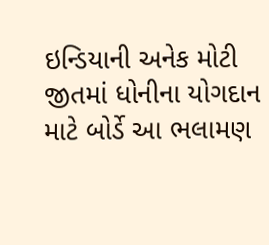ઇન્ડિયાની અનેક મોટી જીતમાં ધોનીના યોગદાન માટે બોર્ડે આ ભલામણ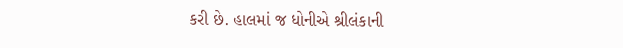કરી છે. હાલમાં જ ધોનીએ શ્રીલંકાની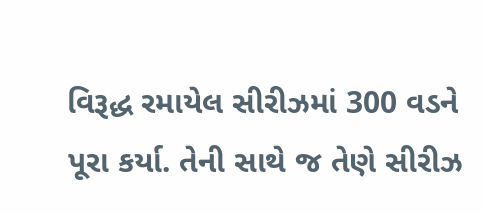વિરૂદ્ધ રમાયેલ સીરીઝમાં 300 વડને પૂરા કર્યા. તેની સાથે જ તેણે સીરીઝ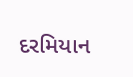દરમિયાન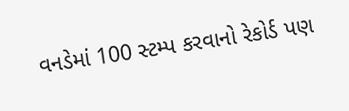વનડેમાં 100 સ્ટમ્પ કરવાનો રેકોર્ડ પણ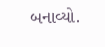બનાવ્યો.